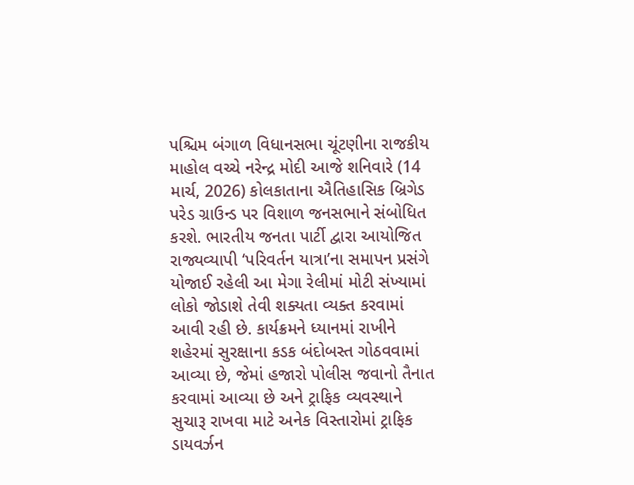પશ્ચિમ બંગાળ વિધાનસભા ચૂંટણીના રાજકીય માહોલ વચ્ચે નરેન્દ્ર મોદી આજે શનિવારે (14 માર્ચ, 2026) કોલકાતાના ઐતિહાસિક બ્રિગેડ પરેડ ગ્રાઉન્ડ પર વિશાળ જનસભાને સંબોધિત કરશે. ભારતીય જનતા પાર્ટી દ્વારા આયોજિત રાજ્યવ્યાપી ‘પરિવર્તન યાત્રા’ના સમાપન પ્રસંગે યોજાઈ રહેલી આ મેગા રેલીમાં મોટી સંખ્યામાં લોકો જોડાશે તેવી શક્યતા વ્યક્ત કરવામાં આવી રહી છે. કાર્યક્રમને ધ્યાનમાં રાખીને શહેરમાં સુરક્ષાના કડક બંદોબસ્ત ગોઠવવામાં આવ્યા છે, જેમાં હજારો પોલીસ જવાનો તૈનાત કરવામાં આવ્યા છે અને ટ્રાફિક વ્યવસ્થાને સુચારૂ રાખવા માટે અનેક વિસ્તારોમાં ટ્રાફિક ડાયવર્ઝન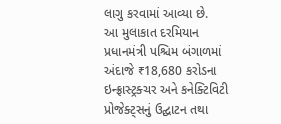લાગુ કરવામાં આવ્યા છે.
આ મુલાકાત દરમિયાન પ્રધાનમંત્રી પશ્ચિમ બંગાળમાં અંદાજે ₹18,680 કરોડના ઇન્ફ્રાસ્ટ્રક્ચર અને કનેક્ટિવિટી પ્રોજેક્ટ્સનું ઉદ્ઘાટન તથા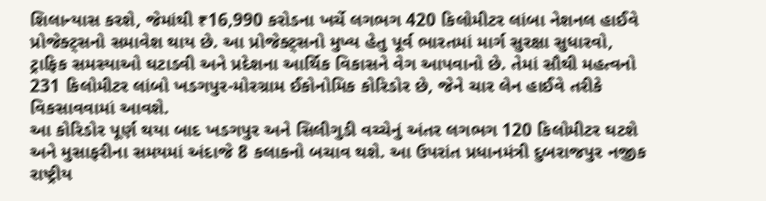શિલાન્યાસ કરશે, જેમાંથી ₹16,990 કરોડના ખર્ચે લગભગ 420 કિલોમીટર લાંબા નેશનલ હાઈવે પ્રોજેક્ટ્સનો સમાવેશ થાય છે. આ પ્રોજેક્ટ્સનો મુખ્ય હેતુ પૂર્વ ભારતમાં માર્ગ સુરક્ષા સુધારવો, ટ્રાફિક સમસ્યાઓ ઘટાડવી અને પ્રદેશના આર્થિક વિકાસને વેગ આપવાનો છે. તેમાં સૌથી મહત્વનો 231 કિલોમીટર લાંબો ખડગપુર-મોરગ્રામ ઈકોનોમિક કોરિડોર છે, જેને ચાર લેન હાઈવે તરીકે વિકસાવવામાં આવશે.
આ કોરિડોર પૂર્ણ થયા બાદ ખડગપુર અને સિલીગુડી વચ્ચેનું અંતર લગભગ 120 કિલોમીટર ઘટશે અને મુસાફરીના સમયમાં અંદાજે 8 કલાકનો બચાવ થશે. આ ઉપરાંત પ્રધાનમંત્રી દુબરાજપુર નજીક રાષ્ટ્રીય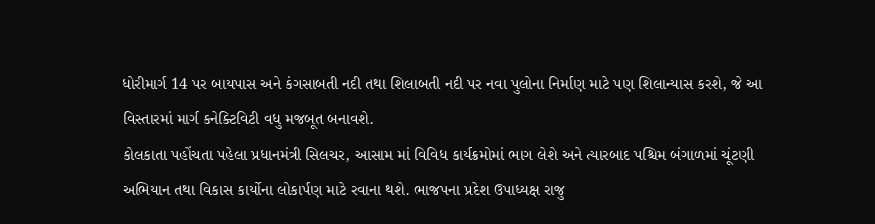ધોરીમાર્ગ 14 પર બાયપાસ અને કંગસાબતી નદી તથા શિલાબતી નદી પર નવા પુલોના નિર્માણ માટે પણ શિલાન્યાસ કરશે, જે આ વિસ્તારમાં માર્ગ કનેક્ટિવિટી વધુ મજબૂત બનાવશે.
કોલકાતા પહોંચતા પહેલા પ્રધાનમંત્રી સિલચર, આસામ માં વિવિધ કાર્યક્રમોમાં ભાગ લેશે અને ત્યારબાદ પશ્ચિમ બંગાળમાં ચૂંટણી અભિયાન તથા વિકાસ કાર્યોના લોકાર્પણ માટે રવાના થશે. ભાજપના પ્રદેશ ઉપાધ્યક્ષ રાજુ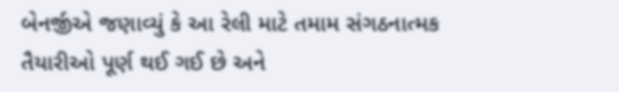બેનર્જીએ જણાવ્યું કે આ રેલી માટે તમામ સંગઠનાત્મક તૈયારીઓ પૂર્ણ થઈ ગઈ છે અને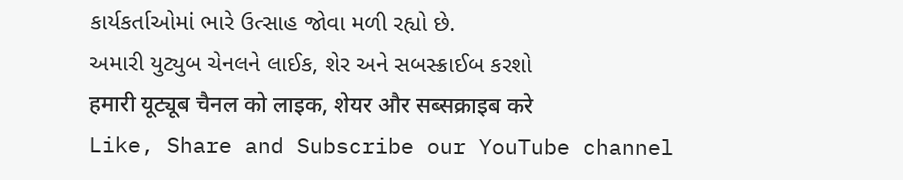કાર્યકર્તાઓમાં ભારે ઉત્સાહ જોવા મળી રહ્યો છે.
અમારી યુટ્યુબ ચેનલને લાઈક, શેર અને સબસ્ક્રાઈબ કરશો
हमारी यूट्यूब चैनल को लाइक, शेयर और सब्सक्राइब करे
Like, Share and Subscribe our YouTube channel